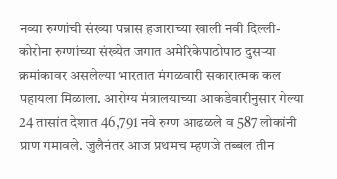नव्या रुग्णांची संख्या पन्नास हजाराच्या खाली नवी दिल्ली- कोरोना रुग्णांच्या संख्येत जगात अमेरिकेपाठोपाठ दुसऱ्या क्रमांकावर असलेल्या भारतात मंगळवारी सकारात्मक कल पहायला मिळाला. आरोग्य मंत्रालयाच्या आकडेवारीनुसार गेल्या 24 तासांत देशात 46,791 नवे रुग्ण आढळले व 587 लोकांनी प्राण गमावले. जुलैनंतर आज प्रथमच म्हणजे तब्बल तीन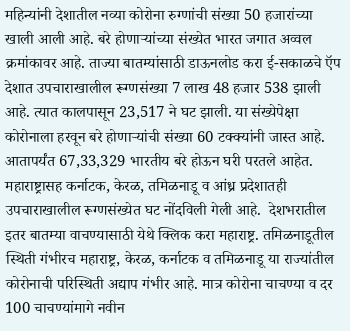महिन्यांनी देशातील नव्या कोरोना रुग्णांची संख्या 50 हजारांच्या खाली आली आहे. बरे होणाऱ्यांच्या संख्येत भारत जगात अव्वल क्रमांकावर आहे. ताज्या बातम्यांसाठी डाऊनलोड करा ई-सकाळचे ऍप देशात उपचाराखालील रूग्णसंख्या 7 लाख 48 हजार 538 झाली आहे. त्यात कालपासून 23,517 ने घट झाली. या संख्येपेक्षा कोरोनाला हरवून बरे होणाऱ्यांची संख्या 60 टक्‍क्‍यांनी जास्त आहे. आतापर्यंत 67,33,329 भारतीय बरे होऊन घरी परतले आहेत. महाराष्ट्रासह कर्नाटक, केरळ, तमिळनाडू व आंध्र प्रदेशातही उपचाराखालील रूग्णसंख्येत घट नोंदविली गेली आहे.  देशभरातील इतर बातम्या वाचण्यासाठी येथे क्लिक करा महाराष्ट्र. तमिळनाडूतील स्थिती गंभीरच महाराष्ट्र, केरळ, कर्नाटक व तमिळनाडू या राज्यांतील कोरोनाची परिस्थिती अद्याप गंभीर आहे. मात्र कोरोना चाचण्या व दर 100 चाचण्यांमागे नवीन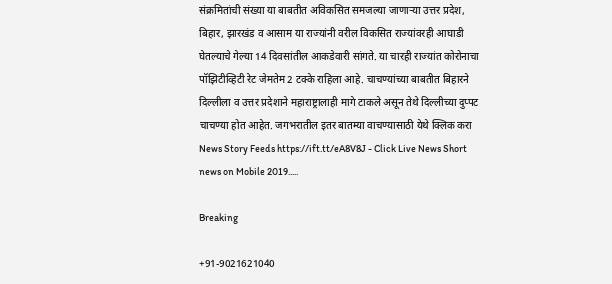संक्रमितांची संख्या या बाबतीत अविकसित समजल्या जाणाऱ्या उत्तर प्रदेश, बिहार, झारखंड व आसाम या राज्यांनी वरील विकसित राज्यांवरही आघाडी घेतल्याचे गेल्या 14 दिवसांतील आकडेवारी सांगते. या चारही राज्यांत कोरोनाचा पॉझिटीव्हिटी रेट जेमतेम 2 टक्के राहिला आहे. चाचण्यांच्या बाबतीत बिहारने दिल्लीला व उत्तर प्रदेशाने महाराष्ट्रालाही मागे टाकले असून तेथे दिल्लीच्या दुप्पट चाचण्या होत आहेत. जगभरातील इतर बातम्या वाचण्यासाठी येथे क्लिक करा News Story Feeds https://ift.tt/eA8V8J - Click Live News Short news on Mobile 2019.....

Breaking

+91-9021621040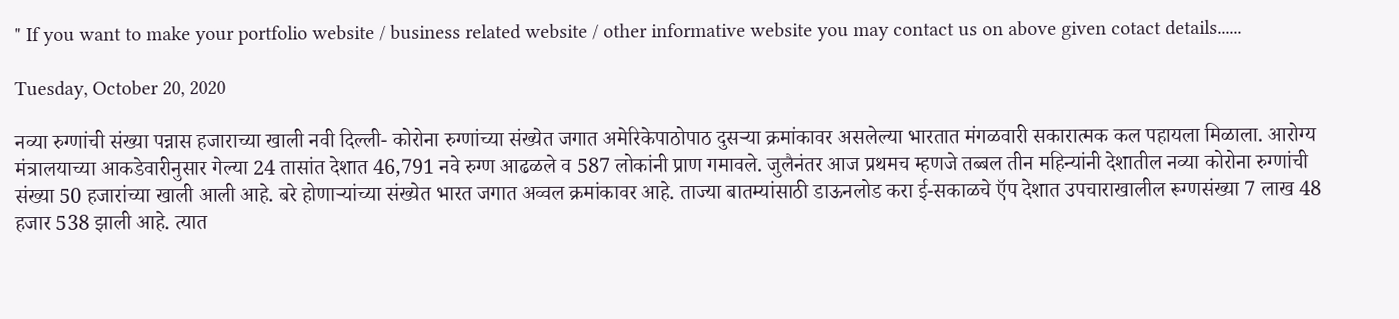" If you want to make your portfolio website / business related website / other informative website you may contact us on above given cotact details......

Tuesday, October 20, 2020

नव्या रुग्णांची संख्या पन्नास हजाराच्या खाली नवी दिल्ली- कोरोना रुग्णांच्या संख्येत जगात अमेरिकेपाठोपाठ दुसऱ्या क्रमांकावर असलेल्या भारतात मंगळवारी सकारात्मक कल पहायला मिळाला. आरोग्य मंत्रालयाच्या आकडेवारीनुसार गेल्या 24 तासांत देशात 46,791 नवे रुग्ण आढळले व 587 लोकांनी प्राण गमावले. जुलैनंतर आज प्रथमच म्हणजे तब्बल तीन महिन्यांनी देशातील नव्या कोरोना रुग्णांची संख्या 50 हजारांच्या खाली आली आहे. बरे होणाऱ्यांच्या संख्येत भारत जगात अव्वल क्रमांकावर आहे. ताज्या बातम्यांसाठी डाऊनलोड करा ई-सकाळचे ऍप देशात उपचाराखालील रूग्णसंख्या 7 लाख 48 हजार 538 झाली आहे. त्यात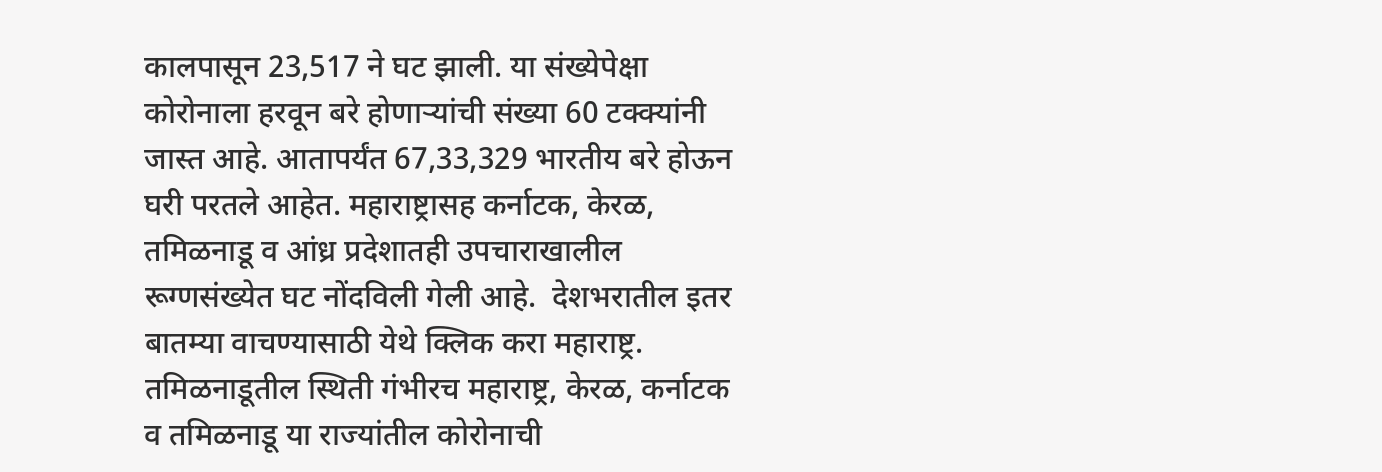कालपासून 23,517 ने घट झाली. या संख्येपेक्षा कोरोनाला हरवून बरे होणाऱ्यांची संख्या 60 टक्‍क्‍यांनी जास्त आहे. आतापर्यंत 67,33,329 भारतीय बरे होऊन घरी परतले आहेत. महाराष्ट्रासह कर्नाटक, केरळ, तमिळनाडू व आंध्र प्रदेशातही उपचाराखालील रूग्णसंख्येत घट नोंदविली गेली आहे.  देशभरातील इतर बातम्या वाचण्यासाठी येथे क्लिक करा महाराष्ट्र. तमिळनाडूतील स्थिती गंभीरच महाराष्ट्र, केरळ, कर्नाटक व तमिळनाडू या राज्यांतील कोरोनाची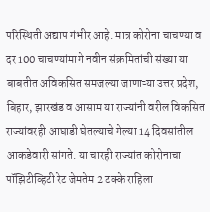परिस्थिती अद्याप गंभीर आहे. मात्र कोरोना चाचण्या व दर 100 चाचण्यांमागे नवीन संक्रमितांची संख्या या बाबतीत अविकसित समजल्या जाणाऱ्या उत्तर प्रदेश, बिहार, झारखंड व आसाम या राज्यांनी वरील विकसित राज्यांवरही आघाडी घेतल्याचे गेल्या 14 दिवसांतील आकडेवारी सांगते. या चारही राज्यांत कोरोनाचा पॉझिटीव्हिटी रेट जेमतेम 2 टक्के राहिला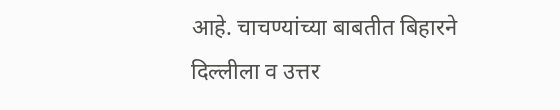आहे. चाचण्यांच्या बाबतीत बिहारने दिल्लीला व उत्तर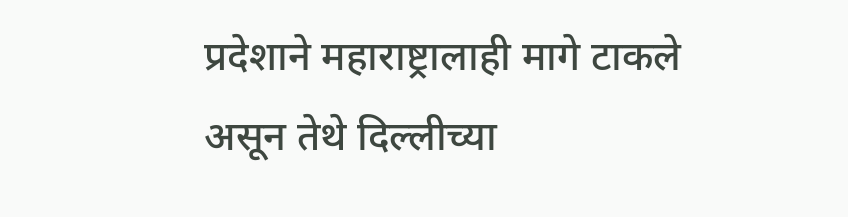प्रदेशाने महाराष्ट्रालाही मागे टाकले असून तेथे दिल्लीच्या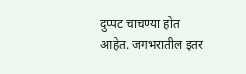दुप्पट चाचण्या होत आहेत. जगभरातील इतर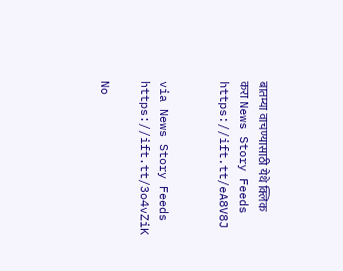बातम्या वाचण्यासाठी येथे क्लिक करा News Story Feeds https://ift.tt/eA8V8J


via News Story Feeds https://ift.tt/3o4vZiK

No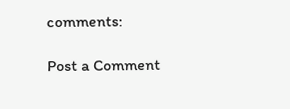comments:

Post a Comment